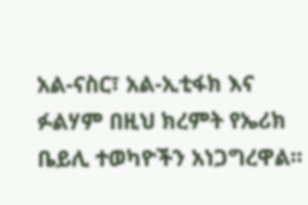አል-ናስር፣ አል-ኢቲፋክ እና ፉልሃም በዚህ ክረምት የኤሪክ ቤይሊ ተወካዮችን አነጋግረዋል።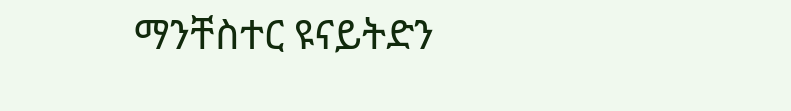ማንቸስተር ዩናይትድን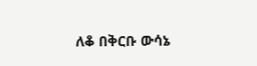ለቆ በቅርቡ ውሳኔ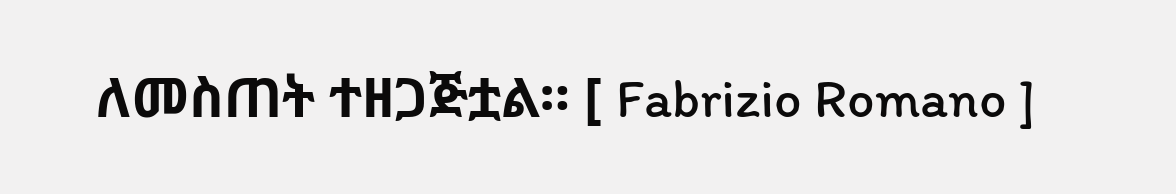ለመስጠት ተዘጋጅቷል። [ Fabrizio Romano ]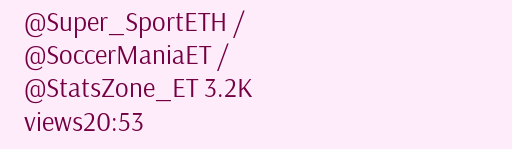@Super_SportETH / @SoccerManiaET / @StatsZone_ET 3.2K views20:53